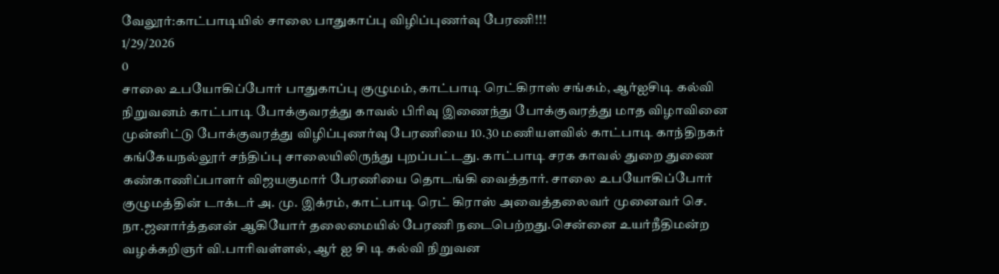வேலூர்:காட்பாடியில் சாலை பாதுகாப்பு விழிப்புணர்வு பேரணி!!!
1/29/2026
0
சாலை உபயோகிப்போர் பாதுகாப்பு குழுமம், காட்பாடி ரெட்கிராஸ் சங்கம், ஆர்ஐசிடி கல்வி நிறுவனம் காட்பாடி போக்குவரத்து காவல் பிரிவு இணைந்து போக்குவரத்து மாத விழாவினை முன்னிட்டு போக்குவரத்து விழிப்புணர்வு பேரணியை 10.30 மணியளவில் காட்பாடி காந்திநகர் கங்கேயநல்லூர் சந்திப்பு சாலையிலிருந்து புறப்பட்டது. காட்பாடி சரக காவல் துறை துணை கண்காணிப்பாளர் விஜயகுமார் பேரணியை தொடங்கி வைத்தார். சாலை உபயோகிப்போர் குழுமத்தின் டாக்டர் அ. மு. இக்ரம், காட்பாடி ரெட் கிராஸ் அவைத்தலைவர் முனைவர் செ. நா.ஜனார்த்தனன் ஆகியோர் தலைமையில் பேரணி நடைபெற்றது.சென்னை உயர்நீதிமன்ற வழக்கறிஞர் வி.பாரிவள்ளல், ஆர் ஐ சி டி கல்வி நிறுவன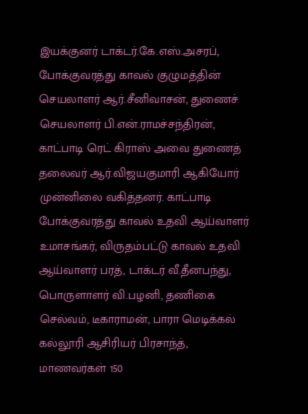இயக்குனர் டாக்டர்.கே.எஸ்.அசரப், போக்குவரத்து காவல் குழுமத்தின் செயலாளர் ஆர்.சீனிவாசன், துணைச் செயலாளர் பி.என்.ராமச்சந்திரன், காட்பாடி ரெட் கிராஸ் அவை துணைத் தலைவர் ஆர்.விஜயகுமாரி ஆகியோர் முன்னிலை வகித்தனர். காட்பாடி போக்குவரத்து காவல் உதவி ஆய்வாளர் உமாசங்கர், விருதம்பட்டு காவல் உதவி ஆய்வாளர் பரத், டாக்டர் வீ.தீனபந்து, பொருளாளர் வி.பழனி, தணிகை செல்வம், டீகாராமன், பாரா மெடிக்கல் கல்லூரி ஆசிரியர் பிரசாந்த், மாணவர்கள் 150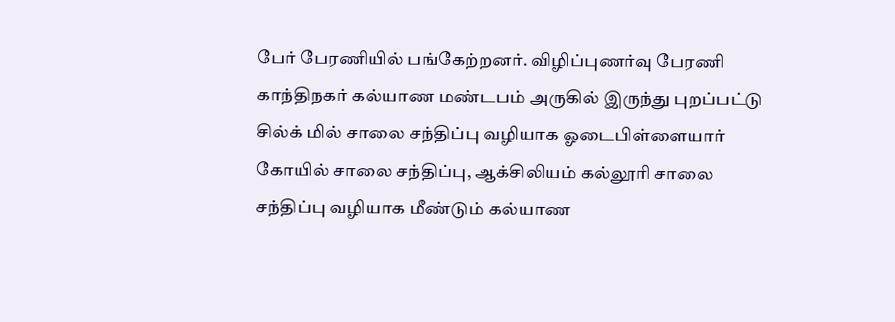பேர் பேரணியில் பங்கேற்றனர். விழிப்புணர்வு பேரணி காந்திநகர் கல்யாண மண்டபம் அருகில் இருந்து புறப்பட்டு சில்க் மில் சாலை சந்திப்பு வழியாக ஓடைபிள்ளையார் கோயில் சாலை சந்திப்பு, ஆக்சிலியம் கல்லூரி சாலை சந்திப்பு வழியாக மீண்டும் கல்யாண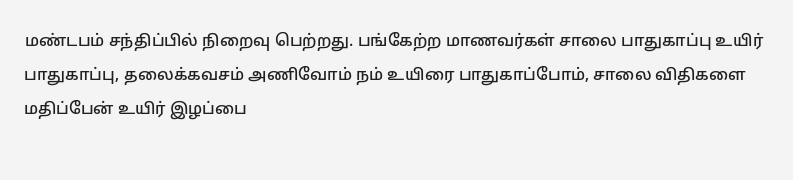மண்டபம் சந்திப்பில் நிறைவு பெற்றது. பங்கேற்ற மாணவர்கள் சாலை பாதுகாப்பு உயிர் பாதுகாப்பு, தலைக்கவசம் அணிவோம் நம் உயிரை பாதுகாப்போம், சாலை விதிகளை மதிப்பேன் உயிர் இழப்பை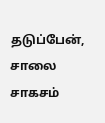தடுப்பேன், சாலை சாகசம்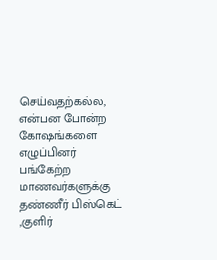செய்வதற்கல்ல, என்பன போன்ற கோஷங்களை எழுப்பினர் பங்கேற்ற மாணவர்களுக்கு தண்ணீர் பிஸ்கெட் ,குளிர்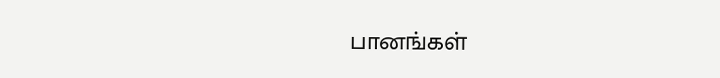பானங்கள்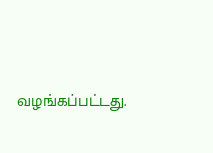வழங்கப்பட்டது.